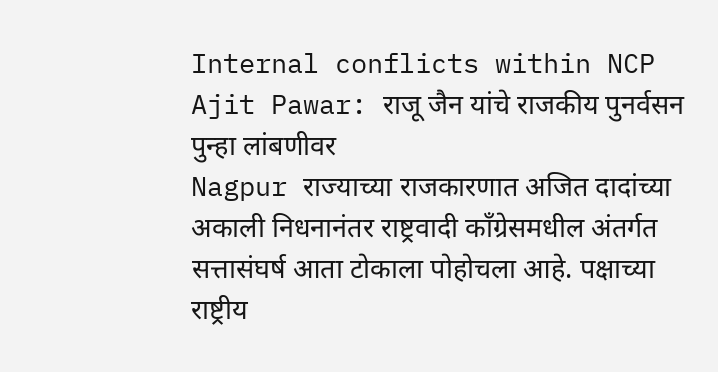Internal conflicts within NCP Ajit Pawar: राजू जैन यांचे राजकीय पुनर्वसन पुन्हा लांबणीवर
Nagpur राज्याच्या राजकारणात अजित दादांच्या अकाली निधनानंतर राष्ट्रवादी काँग्रेसमधील अंतर्गत सत्तासंघर्ष आता टोकाला पोहोचला आहे. पक्षाच्या राष्ट्रीय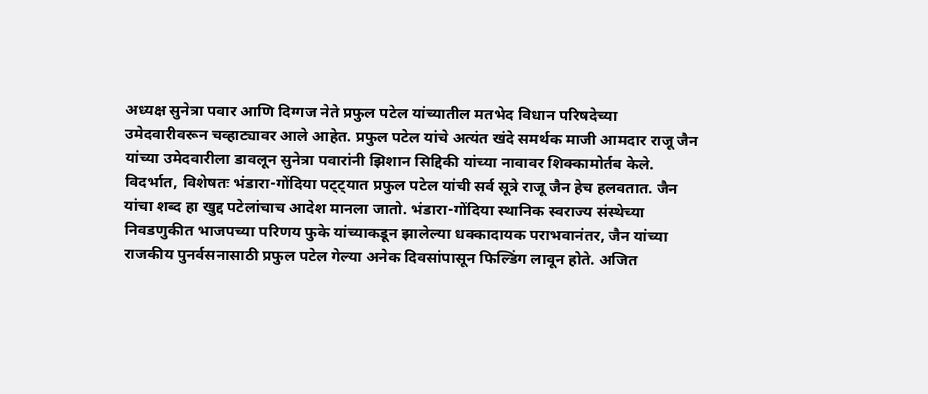अध्यक्ष सुनेत्रा पवार आणि दिग्गज नेते प्रफुल पटेल यांच्यातील मतभेद विधान परिषदेच्या उमेदवारीवरून चव्हाट्यावर आले आहेत. प्रफुल पटेल यांचे अत्यंत खंदे समर्थक माजी आमदार राजू जैन यांच्या उमेदवारीला डावलून सुनेत्रा पवारांनी झिशान सिद्दिकी यांच्या नावावर शिक्कामोर्तब केले.
विदर्भात, विशेषतः भंडारा-गोंदिया पट्ट्यात प्रफुल पटेल यांची सर्व सूत्रे राजू जैन हेच हलवतात. जैन यांचा शब्द हा खुद्द पटेलांचाच आदेश मानला जातो. भंडारा-गोंदिया स्थानिक स्वराज्य संस्थेच्या निवडणुकीत भाजपच्या परिणय फुके यांच्याकडून झालेल्या धक्कादायक पराभवानंतर, जैन यांच्या राजकीय पुनर्वसनासाठी प्रफुल पटेल गेल्या अनेक दिवसांपासून फिल्डिंग लावून होते. अजित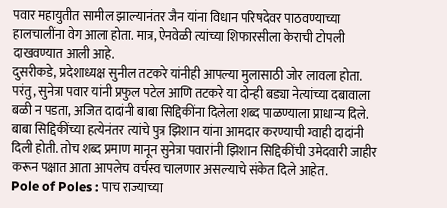पवार महायुतीत सामील झाल्यानंतर जैन यांना विधान परिषदेवर पाठवण्याच्या हालचालींना वेग आला होता. मात्र, ऐनवेळी त्यांच्या शिफारसीला केराची टोपली दाखवण्यात आली आहे.
दुसरीकडे, प्रदेशाध्यक्ष सुनील तटकरे यांनीही आपल्या मुलासाठी जोर लावला होता. परंतु, सुनेत्रा पवार यांनी प्रफुल पटेल आणि तटकरे या दोन्ही बड्या नेत्यांच्या दबावाला बळी न पडता, अजित दादांनी बाबा सिद्दिकींना दिलेला शब्द पाळण्याला प्राधान्य दिले. बाबा सिद्दिकींच्या हत्येनंतर त्यांचे पुत्र झिशान यांना आमदार करण्याची ग्वाही दादांनी दिली होती. तोच शब्द प्रमाण मानून सुनेत्रा पवारांनी झिशान सिद्दिकींची उमेदवारी जाहीर करून पक्षात आता आपलेच वर्चस्व चालणार असल्याचे संकेत दिले आहेत.
Pole of Poles : पाच राज्याच्या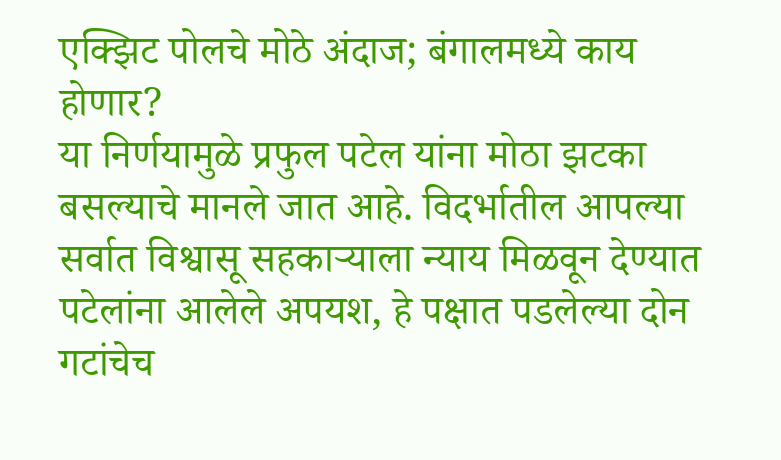एक्झिट पोलचे मोठे अंदाज; बंगालमध्ये काय होणार?
या निर्णयामुळे प्रफुल पटेल यांना मोठा झटका बसल्याचे मानले जात आहे. विदर्भातील आपल्या सर्वात विश्वासू सहकाऱ्याला न्याय मिळवून देण्यात पटेलांना आलेले अपयश, हे पक्षात पडलेल्या दोन गटांचेच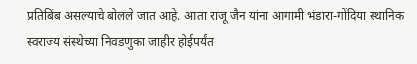प्रतिबिंब असल्याचे बोलले जात आहे. आता राजू जैन यांना आगामी भंडारा-गोंदिया स्थानिक स्वराज्य संस्थेच्या निवडणुका जाहीर होईपर्यंत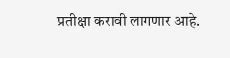प्रतीक्षा करावी लागणार आहे.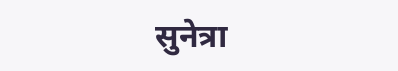सुनेत्रा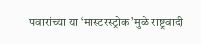पवारांच्या या ‘मास्टरस्ट्रोक’मुळे राष्ट्रवादी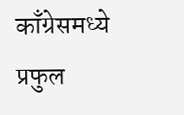काँग्रेसमध्ये प्रफुल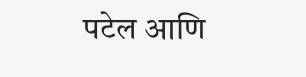पटेल आणि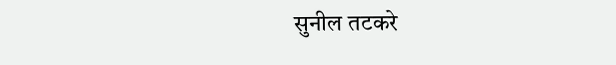सुनील तटकरे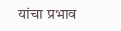यांचा प्रभाव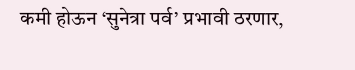कमी होऊन ‘सुनेत्रा पर्व’ प्रभावी ठरणार,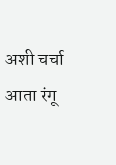अशी चर्चा आता रंगू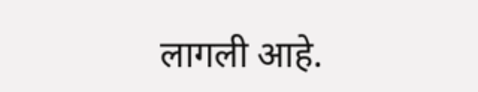लागली आहे.